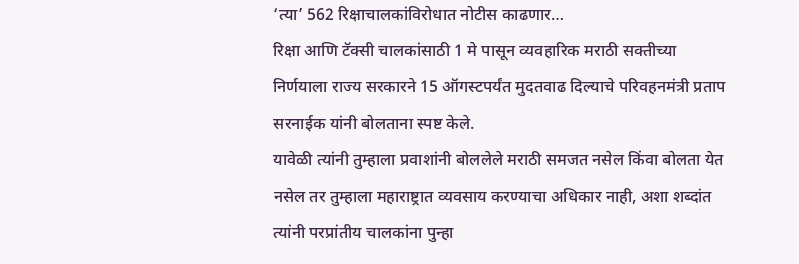‘त्या’ 562 रिक्षाचालकांविरोधात नोटीस काढणार…
रिक्षा आणि टॅक्सी चालकांसाठी 1 मे पासून व्यवहारिक मराठी सक्तीच्या निर्णयाला राज्य सरकारने 15 ऑगस्टपर्यंत मुदतवाढ दिल्याचे परिवहनमंत्री प्रताप सरनाईक यांनी बोलताना स्पष्ट केले.
यावेळी त्यांनी तुम्हाला प्रवाशांनी बोललेले मराठी समजत नसेल किंवा बोलता येत नसेल तर तुम्हाला महाराष्ट्रात व्यवसाय करण्याचा अधिकार नाही, अशा शब्दांत त्यांनी परप्रांतीय चालकांना पुन्हा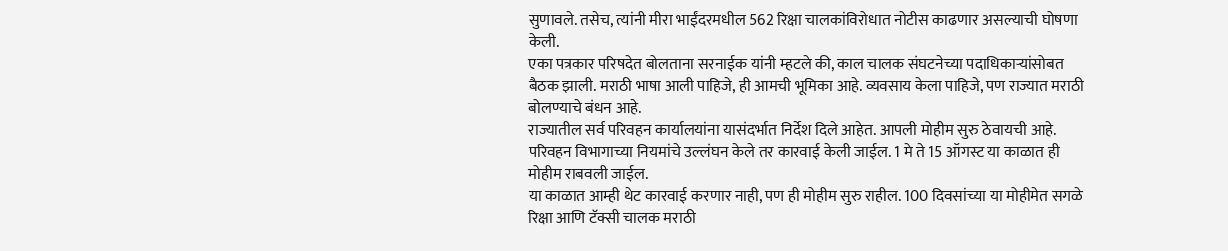सुणावले. तसेच, त्यांनी मीरा भाईंदरमधील 562 रिक्षा चालकांविरोधात नोटीस काढणार असल्याची घोषणा केली.
एका पत्रकार परिषदेत बोलताना सरनाईक यांनी म्हटले की, काल चालक संघटनेच्या पदाधिकाऱ्यांसोबत बैठक झाली. मराठी भाषा आली पाहिजे, ही आमची भूमिका आहे. व्यवसाय केला पाहिजे, पण राज्यात मराठी बोलण्याचे बंधन आहे.
राज्यातील सर्व परिवहन कार्यालयांना यासंदर्भात निर्देश दिले आहेत. आपली मोहीम सुरु ठेवायची आहे. परिवहन विभागाच्या नियमांचे उल्लंघन केले तर कारवाई केली जाईल. 1 मे ते 15 ऑगस्ट या काळात ही मोहीम राबवली जाईल.
या काळात आम्ही थेट कारवाई करणार नाही, पण ही मोहीम सुरु राहील. 100 दिवसांच्या या मोहीमेत सगळे रिक्षा आणि टॅक्सी चालक मराठी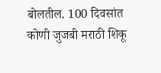बोलतील. 100 दिवसांत कोणी जुजबी मराठी शिकू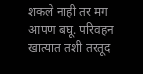शकले नाही तर मग आपण बघू. परिवहन खात्यात तशी तरतूद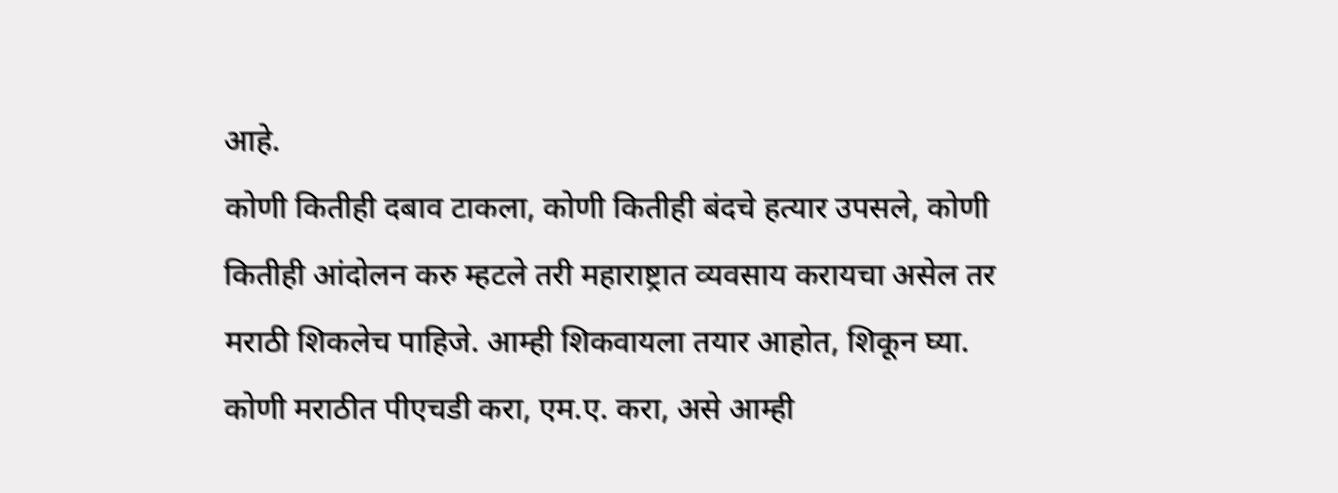आहे.
कोणी कितीही दबाव टाकला, कोणी कितीही बंदचे हत्यार उपसले, कोणी कितीही आंदोलन करु म्हटले तरी महाराष्ट्रात व्यवसाय करायचा असेल तर मराठी शिकलेच पाहिजे. आम्ही शिकवायला तयार आहोत, शिकून घ्या. कोणी मराठीत पीएचडी करा, एम.ए. करा, असे आम्ही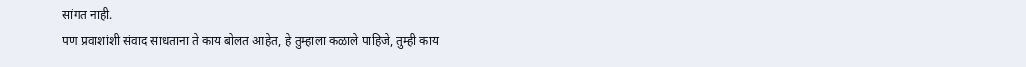सांगत नाही.
पण प्रवाशांशी संवाद साधताना ते काय बोलत आहेत, हे तुम्हाला कळाले पाहिजे, तुम्ही काय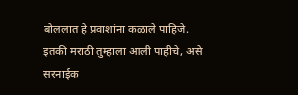बोललात हे प्रवाशांना कळाले पाहिजे. इतकी मराठी तुम्हाला आली पाहीचे, असे सरनाईक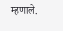म्हणाले.